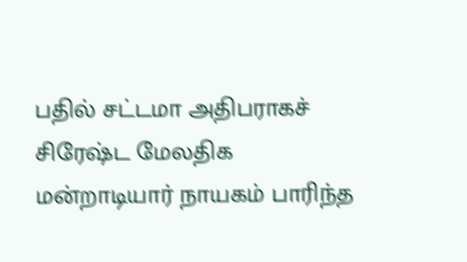பதில் சட்டமா அதிபராகச் சிரேஷ்ட மேலதிக மன்றாடியார் நாயகம் பாரிந்த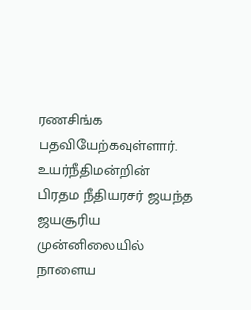ரணசிங்க பதவியேற்கவுள்ளார்.
உயர்நீதிமன்றின் பிரதம நீதியரசர் ஜயந்த ஜயசூரிய முன்னிலையில் நாளைய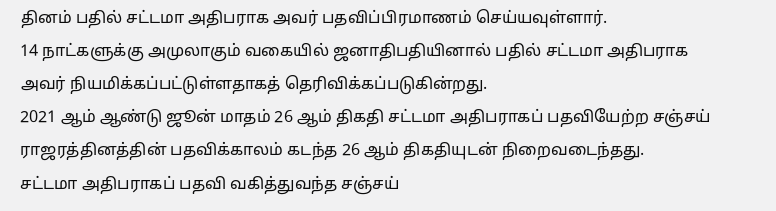தினம் பதில் சட்டமா அதிபராக அவர் பதவிப்பிரமாணம் செய்யவுள்ளார்.
14 நாட்களுக்கு அமுலாகும் வகையில் ஜனாதிபதியினால் பதில் சட்டமா அதிபராக அவர் நியமிக்கப்பட்டுள்ளதாகத் தெரிவிக்கப்படுகின்றது.
2021 ஆம் ஆண்டு ஜூன் மாதம் 26 ஆம் திகதி சட்டமா அதிபராகப் பதவியேற்ற சஞ்சய் ராஜரத்தினத்தின் பதவிக்காலம் கடந்த 26 ஆம் திகதியுடன் நிறைவடைந்தது.
சட்டமா அதிபராகப் பதவி வகித்துவந்த சஞ்சய்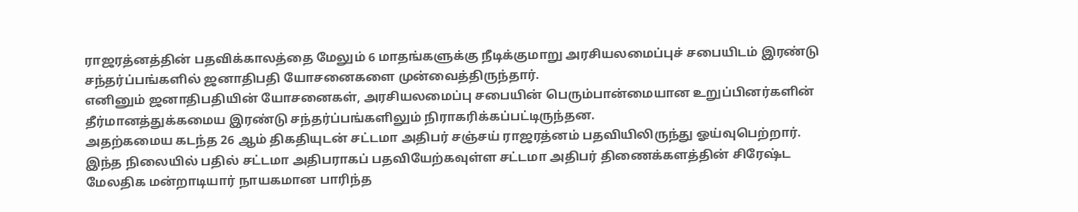ராஜரத்னத்தின் பதவிக்காலத்தை மேலும் 6 மாதங்களுக்கு நீடிக்குமாறு அரசியலமைப்புச் சபையிடம் இரண்டு சந்தர்ப்பங்களில் ஜனாதிபதி யோசனைகளை முன்வைத்திருந்தார்.
எனினும் ஜனாதிபதியின் யோசனைகள், அரசியலமைப்பு சபையின் பெரும்பான்மையான உறுப்பினர்களின் தீர்மானத்துக்கமைய இரண்டு சந்தர்ப்பங்களிலும் நிராகரிக்கப்பட்டிருந்தன.
அதற்கமைய கடந்த 26 ஆம் திகதியுடன் சட்டமா அதிபர் சஞ்சய் ராஜரத்னம் பதவியிலிருந்து ஓய்வுபெற்றார்.
இந்த நிலையில் பதில் சட்டமா அதிபராகப் பதவியேற்கவுள்ள சட்டமா அதிபர் திணைக்களத்தின் சிரேஷ்ட மேலதிக மன்றாடியார் நாயகமான பாரிந்த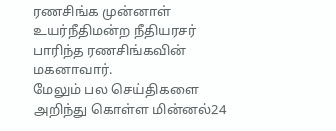ரணசிங்க முன்னாள் உயர்நீதிமன்ற நீதியரசர் பாரிந்த ரணசிங்கவின் மகனாவார்.
மேலும் பல செய்திகளை அறிந்து கொள்ள மின்னல்24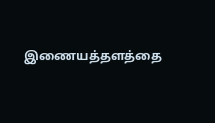இணையத்தளத்தை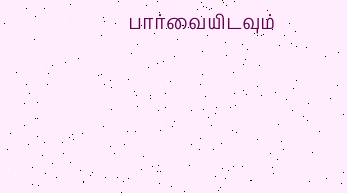பார்வையிடவும்